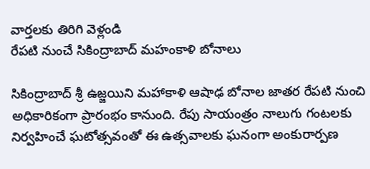వార్తలకు తిరిగి వెళ్లండి
రేపటి నుంచే సికింద్రాబాద్ మహంకాళి బోనాలు

సికింద్రాబాద్ శ్రీ ఉజ్జయిని మహాకాళి ఆషాఢ బోనాల జాతర రేపటి నుంచి అధికారికంగా ప్రారంభం కానుంది. రేపు సాయంత్రం నాలుగు గంటలకు నిర్వహించే ఘటోత్సవంతో ఈ ఉత్సవాలకు ఘనంగా అంకురార్పణ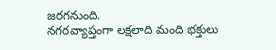జరగనుంది.
నగరవ్యాప్తంగా లక్షలాది మంది భక్తులు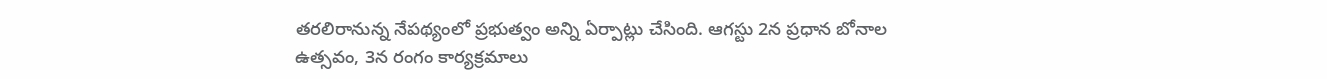తరలిరానున్న నేపథ్యంలో ప్రభుత్వం అన్ని ఏర్పాట్లు చేసింది. ఆగస్టు 2న ప్రధాన బోనాల ఉత్సవం, 3న రంగం కార్యక్రమాలు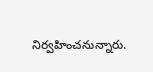నిర్వహించనున్నారు.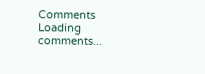Comments
Loading comments...